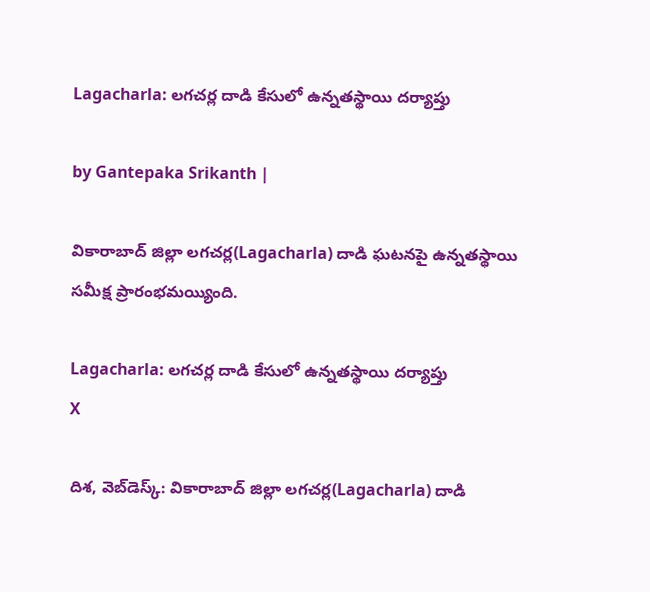Lagacharla: లగచర్ల దాడి కేసులో ఉన్నతస్థాయి దర్యాప్తు

by Gantepaka Srikanth |

వికారాబాద్‌ జిల్లా లగచర్ల(Lagacharla) దాడి ఘటనపై ఉన్నతస్థాయి సమీక్ష ప్రారంభమయ్యింది.

Lagacharla: లగచర్ల దాడి కేసులో ఉన్నతస్థాయి దర్యాప్తు
X

దిశ, వెబ్‌డెస్క్: వికారాబాద్‌ జిల్లా లగచర్ల(Lagacharla) దాడి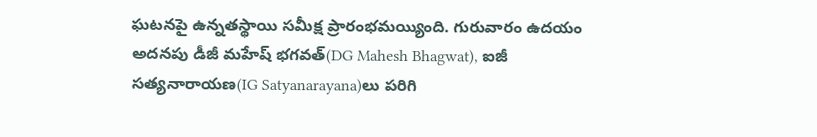ఘటనపై ఉన్నతస్థాయి సమీక్ష ప్రారంభమయ్యింది. గురువారం ఉదయం అదనపు డీజీ మహేష్‌ భగవత్‌(DG Mahesh Bhagwat), ఐజీ సత్యనారాయణ(IG Satyanarayana)లు పరిగి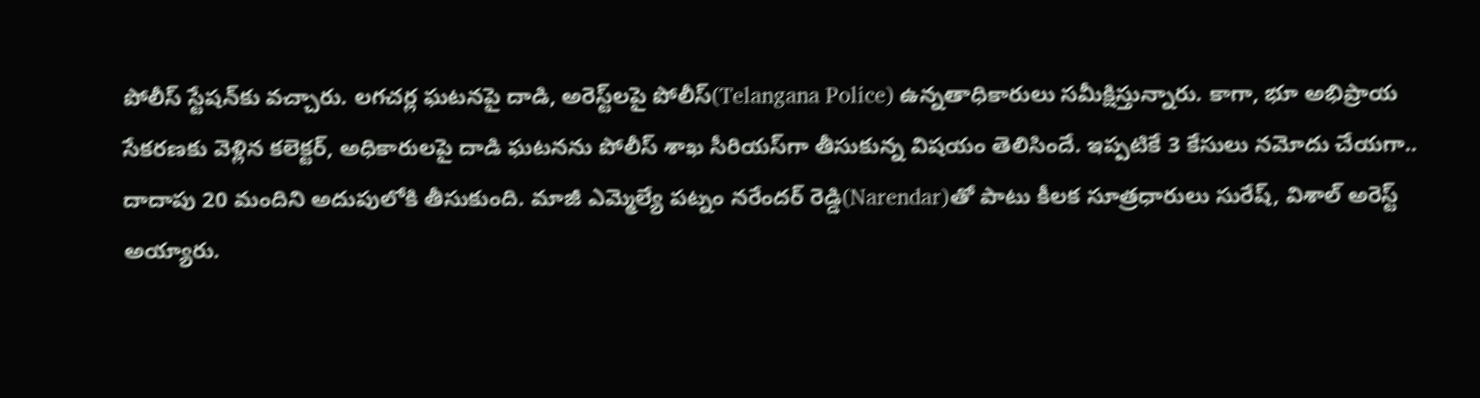పోలీస్ స్టేషన్‌కు వచ్చారు. లగచర్ల ఘటనపై దాడి, అరెస్ట్‌లపై పోలీస్‌(Telangana Police) ఉన్నతాధికారులు సమీక్షిస్తున్నారు. కాగా, భూ అభిప్రాయ సేకరణకు వెళ్లిన కలెక్టర్‌, అధికారులపై దాడి ఘటనను పోలీస్ శాఖ సీరియస్‌గా తీసుకున్న విషయం తెలిసిందే. ఇప్పటికే 3 కేసులు నమోదు చేయగా.. దాదాపు 20 మందిని అదుపులోకి తీసుకుంది. మాజీ ఎమ్మెల్యే పట్నం నరేందర్‌ రెడ్డి(Narendar)తో పాటు కీలక సూత్రధారులు సురేష్‌, విశాల్‌ అరెస్ట్‌ అయ్యారు.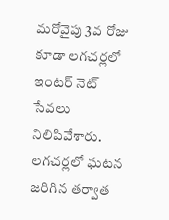మరోవైపు 3వ రోజు కూడా లగచర్లలో ఇంటర్ నెట్ సేవలు నిలిపివేశారు. లగచర్లలో ఘటన జరిగిన తర్వాత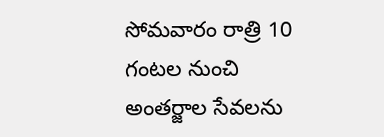సోమవారం రాత్రి 10 గంటల నుంచి అంతర్జాల సేవలను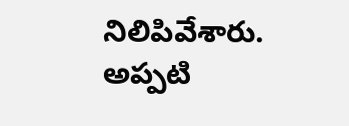నిలిపివేశారు. అప్పటి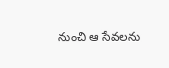నుంచి ఆ సేవలను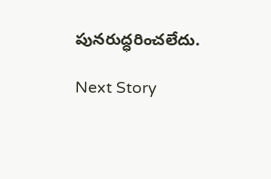పునరుద్ధరించలేదు.

Next Story